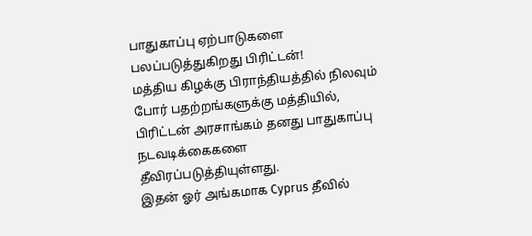பாதுகாப்பு ஏற்பாடுகளை பலப்படுத்துகிறது பிரிட்டன்!
மத்திய கிழக்கு பிராந்தியத்தில் நிலவும் போர் பதற்றங்களுக்கு மத்தியில், பிரிட்டன் அரசாங்கம் தனது பாதுகாப்பு நடவடிக்கைகளை தீவிரப்படுத்தியுள்ளது.
இதன் ஓர் அங்கமாக Cyprus தீவில்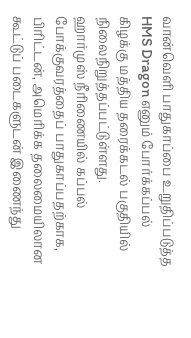வான்வெளி பாதுகாப்பை உறுதிப்படுத்த HMS Dragon எனும் போர்க்கப்பல் கிழக்கு மத்திய தரைக்கடல் பகுதியில் நிலைநிறுத்தப்பட்டுள்ளது.
ஹார்முஸ் நீரிணையில் கப்பல் போக்குவரத்தைப் பாதுகாப்பதற்காக, பிரிட்டன், அமெரிக்க தலைமையிலான கூட்டுப் படைகளுடன் இணைந்து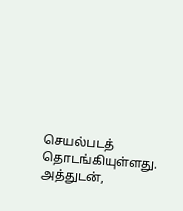செயல்படத் தொடங்கியுள்ளது.
அத்துடன்,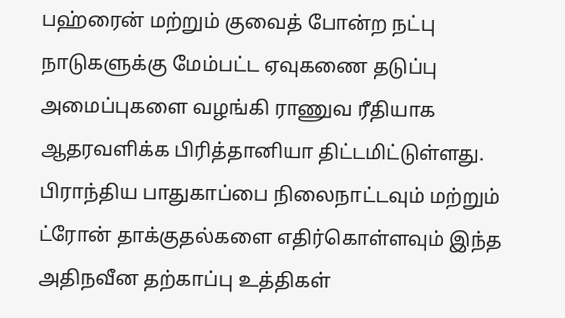பஹ்ரைன் மற்றும் குவைத் போன்ற நட்பு நாடுகளுக்கு மேம்பட்ட ஏவுகணை தடுப்பு அமைப்புகளை வழங்கி ராணுவ ரீதியாக ஆதரவளிக்க பிரித்தானியா திட்டமிட்டுள்ளது.
பிராந்திய பாதுகாப்பை நிலைநாட்டவும் மற்றும் ட்ரோன் தாக்குதல்களை எதிர்கொள்ளவும் இந்த அதிநவீன தற்காப்பு உத்திகள்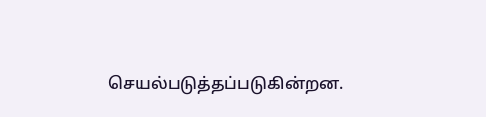செயல்படுத்தப்படுகின்றன.